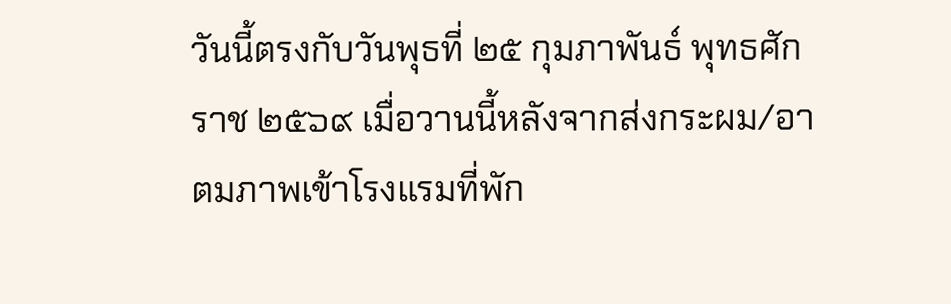วันนี้ตรงกับวันพุธที่ ๒๕ กุมภาพันธ์ พุทธศักราช ๒๕๖๙ เมื่อวานนี้หลังจากส่งกระผม/อาตมภาพเข้าโรงแรมที่พัก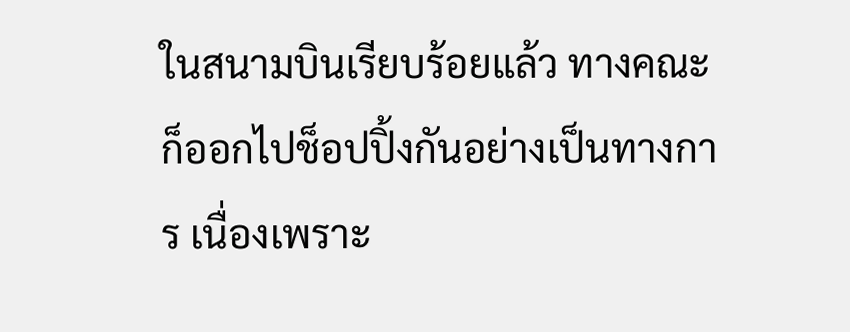ในสนามบินเรียบร้อยแล้ว ทางคณะก็ออกไปช็อปปิ้งกันอย่างเป็นทางการ เนื่องเพราะ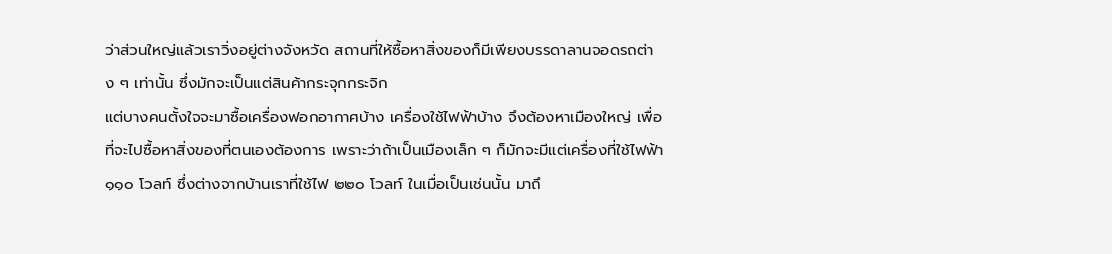ว่าส่วนใหญ่แล้วเราวิ่งอยู่ต่างจังหวัด สถานที่ให้ซื้อหาสิ่งของก็มีเพียงบรรดาลานจอดรถต่าง ๆ เท่านั้น ซึ่งมักจะเป็นแต่สินค้ากระจุกกระจิก
แต่บางคนตั้งใจจะมาซื้อเครื่องฟอกอากาศบ้าง เครื่องใช้ไฟฟ้าบ้าง จึงต้องหาเมืองใหญ่ เพื่อที่จะไปซื้อหาสิ่งของที่ตนเองต้องการ เพราะว่าถ้าเป็นเมืองเล็ก ๆ ก็มักจะมีแต่เครื่องที่ใช้ไฟฟ้า ๑๑๐ โวลท์ ซึ่งต่างจากบ้านเราที่ใช้ไฟ ๒๒๐ โวลท์ ในเมื่อเป็นเช่นนั้น มาถึ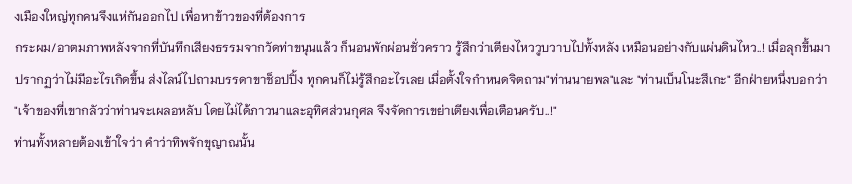งเมืองใหญ่ทุกคนจึงแห่กันออกไป เพื่อหาข้าวของที่ต้องการ
กระผม/อาตมภาพหลังจากที่บันทึกเสียงธรรมจากวัดท่าขนุนแล้ว ก็นอนพักผ่อนชั่วคราว รู้สึกว่าเตียงไหววูบวาบไปทั้งหลัง เหมือนอย่างกับแผ่นดินไหว..! เมื่อลุกขึ้นมาปรากฏว่าไม่มีอะไรเกิดขึ้น ส่งไลน์ไปถามบรรดาขาช็อปปิ้ง ทุกคนก็ไม่รู้สึกอะไรเลย เมื่อตั้งใจกำหนดจิตถาม"ท่านนายพล"และ "ท่านเบ็นโนะสึเกะ" อีกฝ่ายหนึ่งบอกว่า "เจ้าของที่เขากลัวว่าท่านจะเผลอหลับ โดยไม่ได้ภาวนาและอุทิศส่วนกุศล จึงจัดการเขย่าเตียงเพื่อเตือนครับ..!"
ท่านทั้งหลายต้องเข้าใจว่า คำว่าทิพจักขุญาณนั้น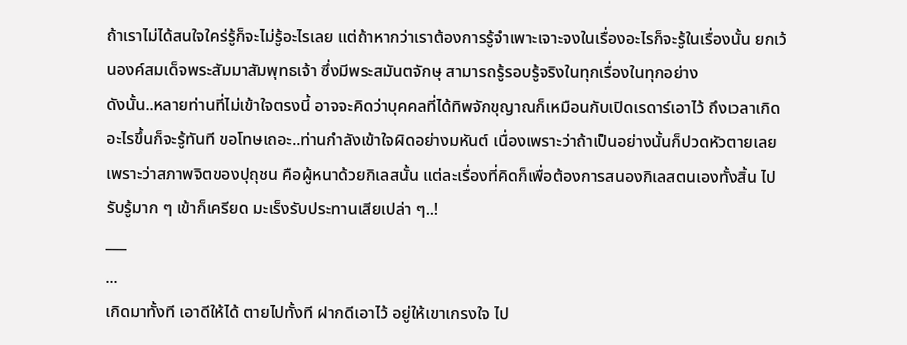ถ้าเราไม่ได้สนใจใคร่รู้ก็จะไม่รู้อะไรเลย แต่ถ้าหากว่าเราต้องการรู้จำเพาะเจาะจงในเรื่องอะไรก็จะรู้ในเรื่องนั้น ยกเว้นองค์สมเด็จพระสัมมาสัมพุทธเจ้า ซึ่งมีพระสมันตจักษุ สามารถรู้รอบรู้จริงในทุกเรื่องในทุกอย่าง
ดังนั้น..หลายท่านที่ไม่เข้าใจตรงนี้ อาจจะคิดว่าบุคคลที่ได้ทิพจักขุญาณก็เหมือนกับเปิดเรดาร์เอาไว้ ถึงเวลาเกิดอะไรขึ้นก็จะรู้ทันที ขอโทษเถอะ..ท่านกำลังเข้าใจผิดอย่างมหันต์ เนื่องเพราะว่าถ้าเป็นอย่างนั้นก็ปวดหัวตายเลย เพราะว่าสภาพจิตของปุถุชน คือผู้หนาด้วยกิเลสนั้น แต่ละเรื่องที่คิดก็เพื่อต้องการสนองกิเลสตนเองทั้งสิ้น ไปรับรู้มาก ๆ เข้าก็เครียด มะเร็งรับประทานเสียเปล่า ๆ..!
___
...
เกิดมาทั้งที เอาดีให้ได้ ตายไปทั้งที ฝากดีเอาไว้ อยู่ให้เขาเกรงใจ ไป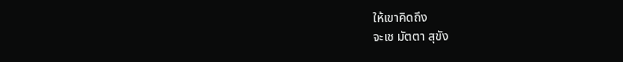ให้เขาคิดถึง
จะเช มัตตา สุขัง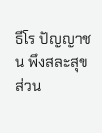ธีโร ปัญญาชน พึงสละสุขส่วน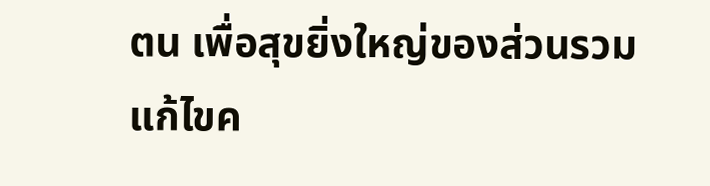ตน เพื่อสุขยิ่งใหญ่ของส่วนรวม
แก้ไขค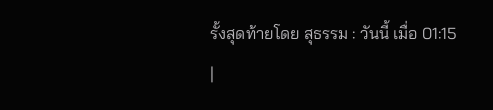รั้งสุดท้ายโดย สุธรรม : วันนี้ เมื่อ 01:15
|